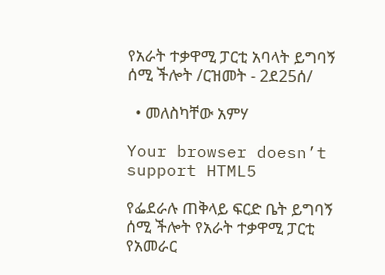የአራት ተቃዋሚ ፓርቲ አባላት ይግባኝ ሰሚ ችሎት /ርዝመት - 2ደ25ሰ/

  • መለስካቸው አምሃ

Your browser doesn’t support HTML5

የፌደራሉ ጠቅላይ ፍርድ ቤት ይግባኝ ሰሚ ችሎት የአራት ተቃዋሚ ፓርቲ የአመራር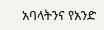አባላትንና የአንድ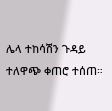ሌላ ተከሳሽን ጉዳይ ተለዋጭ ቀጠሮ ተሰጠ።